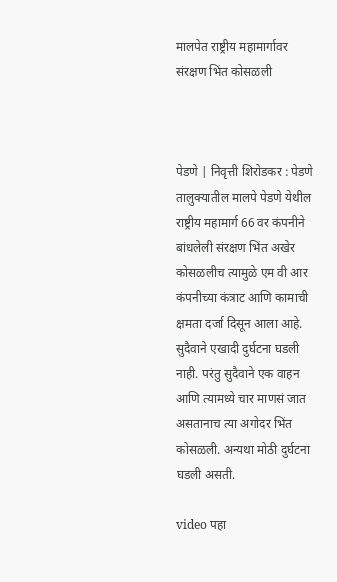मालपेत राष्ट्रीय महामार्गावर संरक्षण भिंत कोसळली



पेडणे | निवृत्ती शिरोडकर : पेडणे तालुक्यातील मालपे पेडणे येथील राष्ट्रीय महामार्ग 66 वर कंपनीने बांधलेली संरक्षण भिंत अखेर कोसळलीच त्यामुळे एम वी आर कंपनीच्या कंत्राट आणि कामाची क्षमता दर्जा दिसून आला आहे.
सुदैवाने एखादी दुर्घटना घडली नाही. परंतु सुदैवाने एक वाहन आणि त्यामध्ये चार माणसं जात असतानाच त्या अगोदर भिंत कोसळली. अन्यथा मोठी दुर्घटना घडली असती.

video पहा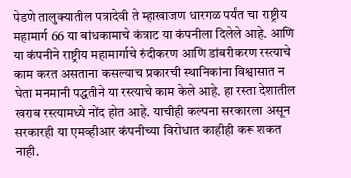पेडणे तालुक्यातील पत्रादेवी ते म्हाखाजण धारगळ पर्यंत चा राष्ट्रीय महामार्ग 66 या बांधकामाचे कंत्राट या कंपनीला दिलेले आहे. आणि या कंपनीने राष्ट्रीय महामार्गाचे रुंदीकरण आणि डांबरीकरण रस्त्याचे काम करत असताना कसल्याच प्रकारची स्थानिकांना विश्वासात न घेता मनमानी पद्धतीने या रस्त्याचे काम केले आहे. हा रस्ता देशातील खराब रस्त्यामध्ये नोंद होत आहे. याचीही कल्पना सरकारला असून सरकारही या एमव्हीआर कंपनीच्या विरोधात काहीही करू शकत नाही.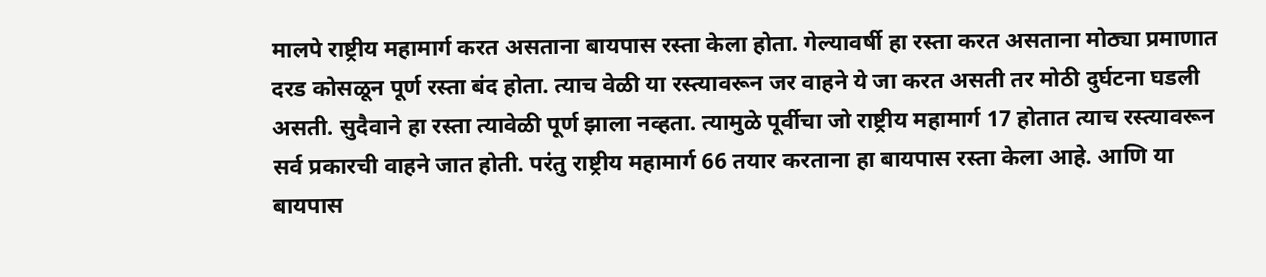मालपे राष्ट्रीय महामार्ग करत असताना बायपास रस्ता केला होता. गेल्यावर्षी हा रस्ता करत असताना मोठ्या प्रमाणात दरड कोसळून पूर्ण रस्ता बंद होता. त्याच वेळी या रस्त्यावरून जर वाहने ये जा करत असती तर मोठी दुर्घटना घडली असती. सुदैवाने हा रस्ता त्यावेळी पूर्ण झाला नव्हता. त्यामुळे पूर्वीचा जो राष्ट्रीय महामार्ग 17 होतात त्याच रस्त्यावरून सर्व प्रकारची वाहने जात होती. परंतु राष्ट्रीय महामार्ग 66 तयार करताना हा बायपास रस्ता केला आहे. आणि या बायपास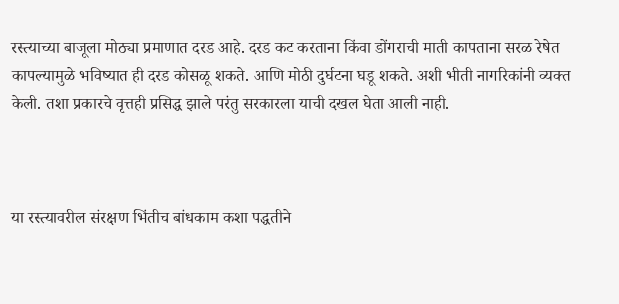रस्त्याच्या बाजूला मोठ्या प्रमाणात दरड आहे. दरड कट करताना किंवा डोंगराची माती कापताना सरळ रेषेत कापल्यामुळे भविष्यात ही दरड कोसळू शकते. आणि मोठी दुर्घटना घडू शकते. अशी भीती नागरिकांनी व्यक्त केली. तशा प्रकारचे वृत्तही प्रसिद्ध झाले परंतु सरकारला याची दखल घेता आली नाही.



या रस्त्यावरील संरक्षण भिंतीच बांधकाम कशा पद्धतीने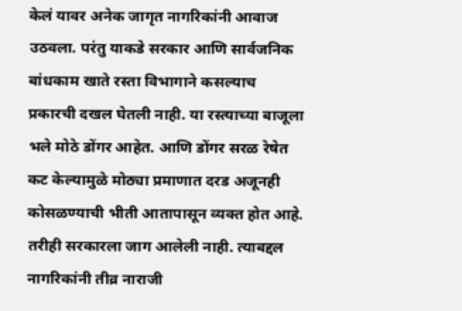केलं यावर अनेक जागृत नागरिकांनी आवाज उठवला. परंतु याकडे सरकार आणि सार्वजनिक बांधकाम खाते रस्ता विभागाने कसल्याच प्रकारची दखल घेतली नाही. या रस्त्याच्या बाजूला भले मोठे डोंगर आहेत. आणि डोंगर सरळ रेषेत कट केल्यामुळे मोठ्या प्रमाणात दरड अजूनही कोसळण्याची भीती आतापासून व्यक्त होत आहे. तरीही सरकारला जाग आलेली नाही. त्याबद्दल नागरिकांनी तीव्र नाराजी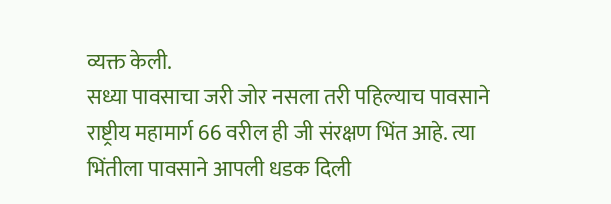व्यक्त केली.
सध्या पावसाचा जरी जोर नसला तरी पहिल्याच पावसाने राष्ट्रीय महामार्ग 66 वरील ही जी संरक्षण भिंत आहे. त्या भिंतीला पावसाने आपली धडक दिली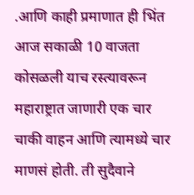.आणि काही प्रमाणात ही भिंत आज सकाळी 10 वाजता कोसळली याच रस्त्यावरून महाराष्ट्रात जाणारी एक चार चाकी वाहन आणि त्यामध्ये चार माणसं होती. ती सुदैवाने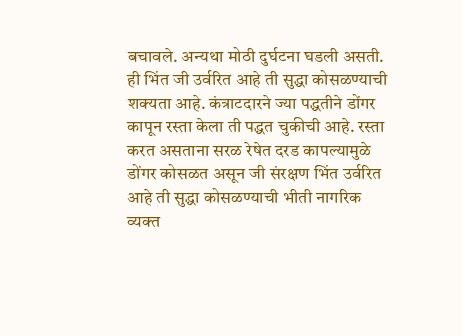बचावले. अन्यथा मोठी दुर्घटना घडली असती. ही भिंत जी उर्वरित आहे ती सुद्धा कोसळण्याची शक्यता आहे. कंत्राटदारने ज्या पद्धतीने डोंगर कापून रस्ता केला ती पद्धत चुकीची आहे. रस्ता करत असताना सरळ रेषेत दरड कापल्यामुळे
डोंगर कोसळत असून जी संरक्षण भिंत उर्वरित आहे ती सुद्धा कोसळण्याची भीती नागरिक व्यक्त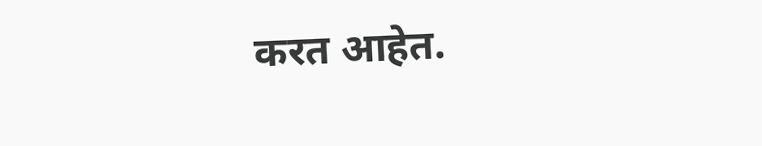करत आहेत.